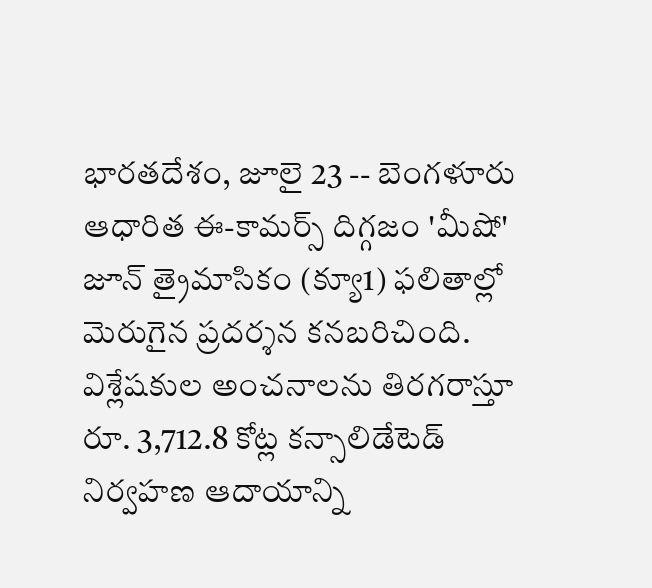భారతదేశం, జూలై 23 -- బెంగళూరు ఆధారిత ఈ-కామర్స్ దిగ్గజం 'మీషో' జూన్ త్రైమాసికం (క్యూ1) ఫలితాల్లో మెరుగైన ప్రదర్శన కనబరిచింది. విశ్లేషకుల అంచనాలను తిరగరాస్తూ రూ. 3,712.8 కోట్ల కన్సాలిడేటెడ్ నిర్వహణ ఆదాయాన్ని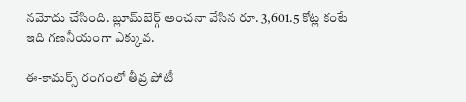నమోదు చేసింది. బ్లూమ్‌బెర్గ్ అంచనా వేసిన రూ. 3,601.5 కోట్ల కంటే ఇది గణనీయంగా ఎక్కువ.

ఈ-కామర్స్ రంగంలో తీవ్ర పోటీ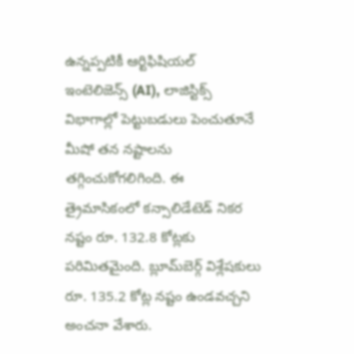ఉన్నప్పటికీ ఆర్టిఫిషియల్ ఇంటెలిజెన్స్ (AI), లాజిస్టిక్స్ విభాగాల్లో పెట్టుబడులు పెంచుతూనే మీషో తన నష్టాలను తగ్గించుకోగలిగింది. ఈ త్రైమాసికంలో కన్సాలిడేటెడ్ నికర నష్టం రూ. 132.8 కోట్లకు పరిమితమైంది. బ్లూమ్‌బెర్గ్ విశ్లేషకులు రూ. 135.2 కోట్ల నష్టం ఉండవచ్చని అంచనా వేశారు.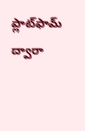ప్లాట్‌ఫామ్ ద్వారా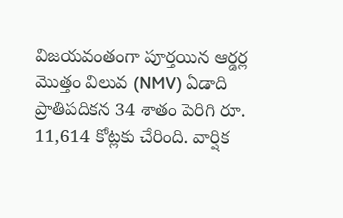విజయవంతంగా పూర్తయిన ఆర్డర్ల మొత్తం విలువ (NMV) ఏడాది ప్రాతిపదికన 34 శాతం పెరిగి రూ. 11,614 కోట్లకు చేరింది. వార్షిక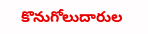కొనుగోలుదారుల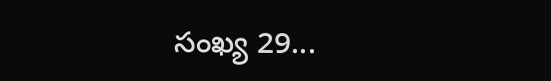సంఖ్య 29...